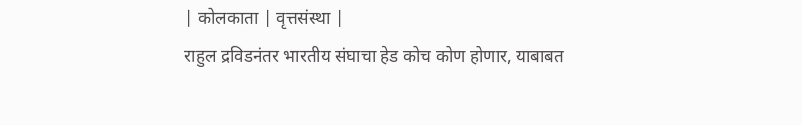| कोलकाता | वृत्तसंस्था |
राहुल द्रविडनंतर भारतीय संघाचा हेड कोच कोण होणार, याबाबत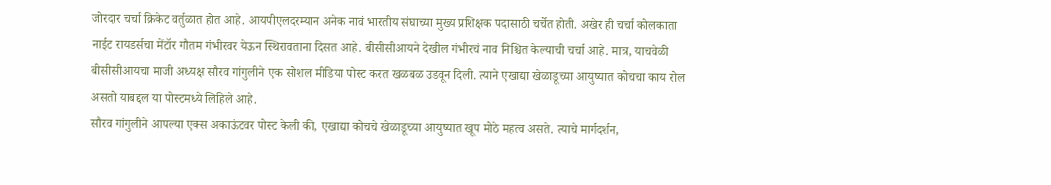जोरदार चर्चा क्रिकेट वर्तुळात होत आहे. आयपीएलदरम्यान अनेक नावं भारतीय संघाच्या मुख्य प्रशिक्षक पदासाठी चर्चेत होती. अखेर ही चर्चा कोलकाता नाईट रायडर्सचा मेंटॉर गौतम गंभीरवर येऊन स्थिरावताना दिसत आहे. बीसीसीआयने देखील गंभीरचं नाव निश्चित केल्याची चर्चा आहे. मात्र, याचवेळी बीसीसीआयचा माजी अध्यक्ष सौरव गांगुलीने एक सोशल मीडिया पोस्ट करत खळबळ उडवून दिली. त्याने एखाद्या खेळाडूच्या आयुष्यात कोचचा काय रोल असतो याबद्दल या पोस्टमध्ये लिहिले आहे.
सौरव गांगुलीने आपल्या एक्स अकाऊंटवर पोस्ट केली की, एखाद्या कोचचे खेळाडूच्या आयुष्यात खूप मोठे महत्व असते. त्याचे मार्गदर्शन,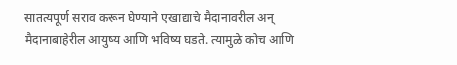सातत्यपूर्ण सराव करून घेण्याने एखाद्याचे मैदानावरील अन् मैदानाबाहेरील आयुष्य आणि भविष्य घडते. त्यामुळे कोच आणि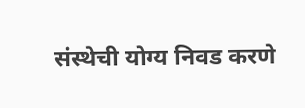संस्थेची योग्य निवड करणे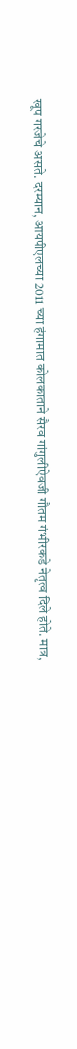खूप गरजेचे असते. दरम्यान, आयपीएलच्या 2011 च्या हंगामात कोलकाताने सैरव गांगुलीऐवजी गौतम गंभीरकडे नेतृत्व दिले होते. मात्र,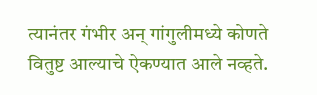त्यानंतर गंभीर अन् गांगुलीमध्ये कोणते वितुष्ट आल्याचे ऐकण्यात आले नव्हते.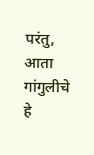परंतु, आता गांगुलीचे हे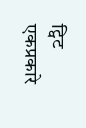ट्विट एकप्रकारे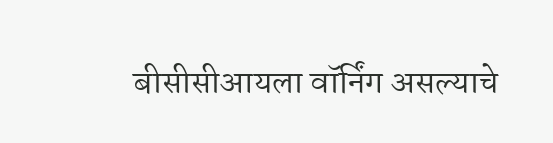बीसीसीआयला वॉर्निंग असल्याचे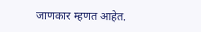जाणकार म्हणत आहेत.